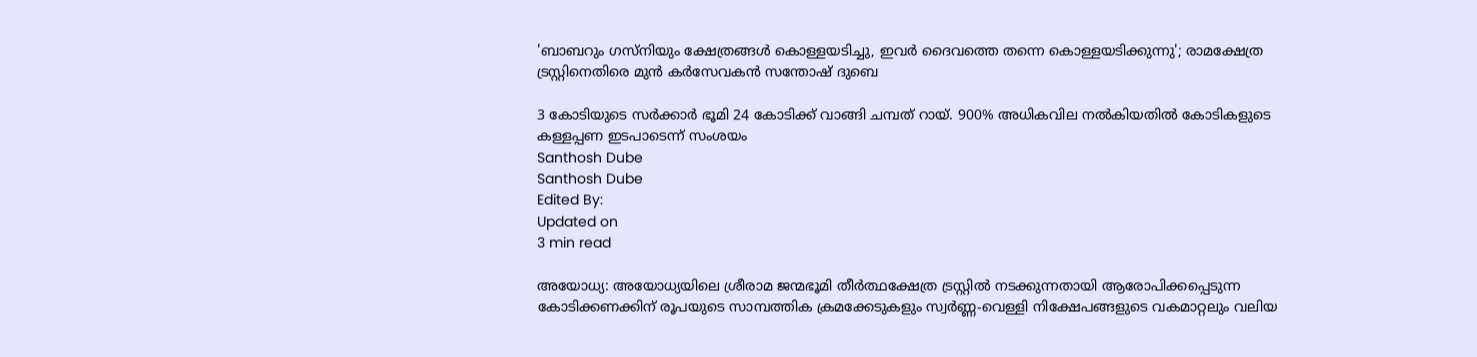'ബാബറും ഗസ്‌നിയും ക്ഷേത്രങ്ങൾ കൊള്ളയടിച്ചു, ഇവർ ദൈവത്തെ തന്നെ കൊള്ളയടിക്കുന്നു'; രാമക്ഷേത്ര ട്രസ്റ്റിനെതിരെ മുൻ കർസേവകൻ സന്തോഷ് ദുബെ

3 കോടിയുടെ സർക്കാർ ഭൂമി 24 കോടിക്ക് വാങ്ങി ചമ്പത് റായ്. 900% അധികവില നൽകിയതിൽ കോടികളുടെ കള്ളപ്പണ ഇടപാടെന്ന് സംശയം
Santhosh Dube
Santhosh Dube
Edited By:
Updated on
3 min read

അയോധ്യ: അയോധ്യയിലെ ശ്രീരാമ ജന്മഭൂമി തീർത്ഥക്ഷേത്ര ട്രസ്റ്റിൽ നടക്കുന്നതായി ആരോപിക്കപ്പെടുന്ന കോടിക്കണക്കിന് രൂപയുടെ സാമ്പത്തിക ക്രമക്കേടുകളും സ്വർണ്ണ-വെള്ളി നിക്ഷേപങ്ങളുടെ വകമാറ്റലും വലിയ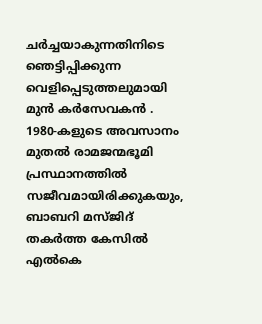ചർച്ചയാകുന്നതിനിടെ ഞെട്ടിപ്പിക്കുന്ന വെളിപ്പെടുത്തലുമായി മുൻ കർസേവകൻ . 1980-കളുടെ അവസാനം മുതൽ രാമജന്മഭൂമി പ്രസ്ഥാനത്തിൽ സജീവമായിരിക്കുകയും, ബാബറി മസ്ജിദ് തകർത്ത കേസിൽ എൽകെ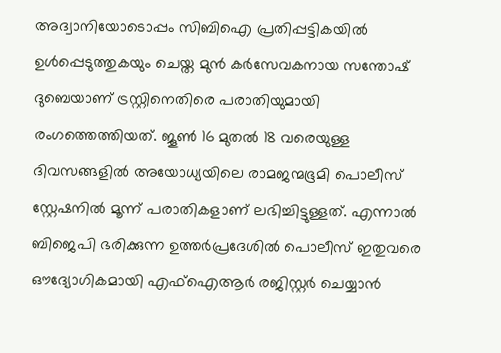അദ്വാനിയോടൊപ്പം സിബിഐ പ്രതിപ്പട്ടികയിൽ ഉൾപ്പെടുത്തുകയും ചെയ്ത മുൻ കർസേവകനായ സന്തോഷ് ദുബെയാണ് ട്രസ്റ്റിനെതിരെ പരാതിയുമായി രംഗത്തെത്തിയത്. ജൂൺ 16 മുതൽ 18 വരെയുള്ള ദിവസങ്ങളിൽ അയോധ്യയിലെ രാമജന്മഭൂമി പൊലീസ് സ്റ്റേഷനിൽ മൂന്ന് പരാതികളാണ് ലഭിച്ചിട്ടുള്ളത്. എന്നാൽ ബിജെപി ഭരിക്കുന്ന ഉത്തർപ്രദേശിൽ പൊലീസ് ഇതുവരെ ഔദ്യോഗികമായി എഫ്ഐആർ രജിസ്റ്റർ ചെയ്യാൻ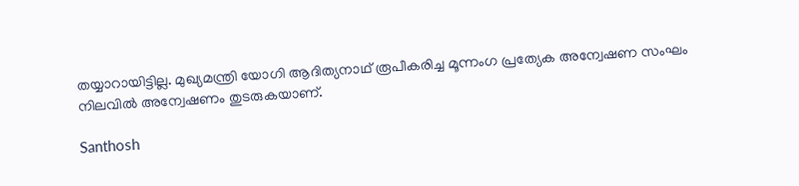തയ്യാറായിട്ടില്ല. മുഖ്യമന്ത്രി യോഗി ആദിത്യനാഥ് രൂപീകരിച്ച മൂന്നംഗ പ്രത്യേക അന്വേഷണ സംഘം നിലവിൽ അന്വേഷണം തുടരുകയാണ്.

Santhosh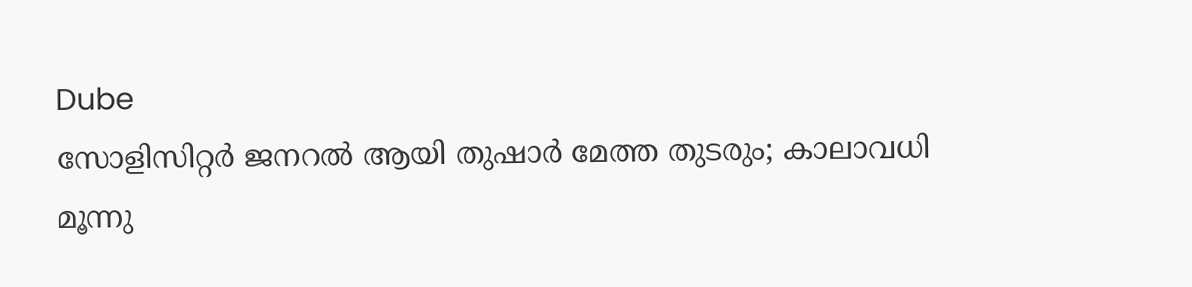Dube
സോളിസിറ്റര്‍ ജനറല്‍ ആയി തുഷാര്‍ മേത്ത തുടരും; കാലാവധി മൂന്നു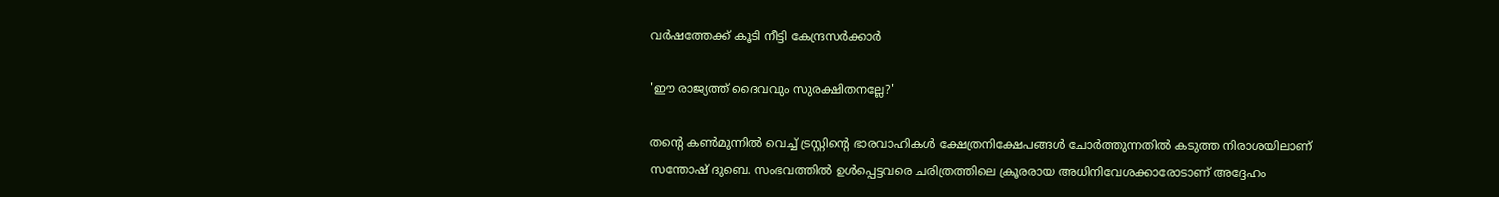വര്‍ഷത്തേക്ക് കൂടി നീട്ടി കേന്ദ്രസര്‍ക്കാര്‍

'ഈ രാജ്യത്ത് ദൈവവും സുരക്ഷിതനല്ലേ?'

തന്റെ കൺമുന്നിൽ വെച്ച് ട്രസ്റ്റിന്റെ ഭാരവാഹികൾ ക്ഷേത്രനിക്ഷേപങ്ങൾ ചോർത്തുന്നതിൽ കടുത്ത നിരാശയിലാണ് സന്തോഷ് ദുബെ. സംഭവത്തിൽ ഉൾപ്പെട്ടവരെ ചരിത്രത്തിലെ ക്രൂരരായ അധിനിവേശക്കാരോടാണ് അദ്ദേഹം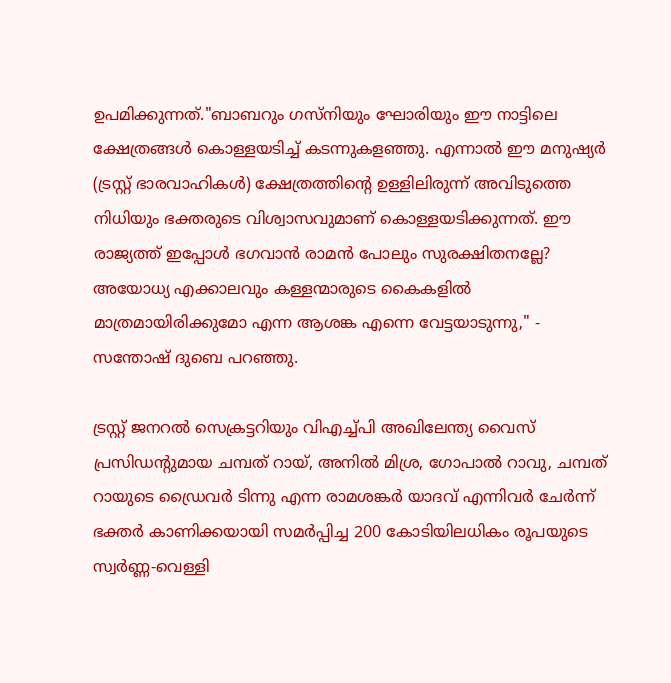ഉപമിക്കുന്നത്."ബാബറും ഗസ്‌നിയും ഘോരിയും ഈ നാട്ടിലെ ക്ഷേത്രങ്ങൾ കൊള്ളയടിച്ച് കടന്നുകളഞ്ഞു. എന്നാൽ ഈ മനുഷ്യർ (ട്രസ്റ്റ് ഭാരവാഹികൾ) ക്ഷേത്രത്തിന്റെ ഉള്ളിലിരുന്ന് അവിടുത്തെ നിധിയും ഭക്തരുടെ വിശ്വാസവുമാണ് കൊള്ളയടിക്കുന്നത്. ഈ രാജ്യത്ത് ഇപ്പോൾ ഭഗവാൻ രാമൻ പോലും സുരക്ഷിതനല്ലേ? അയോധ്യ എക്കാലവും കള്ളന്മാരുടെ കൈകളിൽ മാത്രമായിരിക്കുമോ എന്ന ആശങ്ക എന്നെ വേട്ടയാടുന്നു," - സന്തോഷ് ദുബെ പറഞ്ഞു.

ട്രസ്റ്റ് ജനറൽ സെക്രട്ടറിയും വിഎച്ച്പി അഖിലേന്ത്യ വൈസ് പ്രസിഡന്റുമായ ചമ്പത് റായ്, അനിൽ മിശ്ര, ഗോപാൽ റാവു, ചമ്പത് റായുടെ ഡ്രൈവർ ടിന്നു എന്ന രാമശങ്കർ യാദവ് എന്നിവർ ചേർന്ന് ഭക്തർ കാണിക്കയായി സമർപ്പിച്ച 200 കോടിയിലധികം രൂപയുടെ സ്വർണ്ണ-വെള്ളി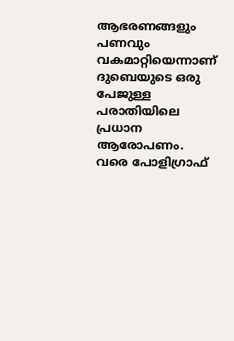ആഭരണങ്ങളും പണവും വകമാറ്റിയെന്നാണ് ദുബെയുടെ ഒരു പേജുള്ള പരാതിയിലെ പ്രധാന ആരോപണം. വരെ പോളിഗ്രാഫ്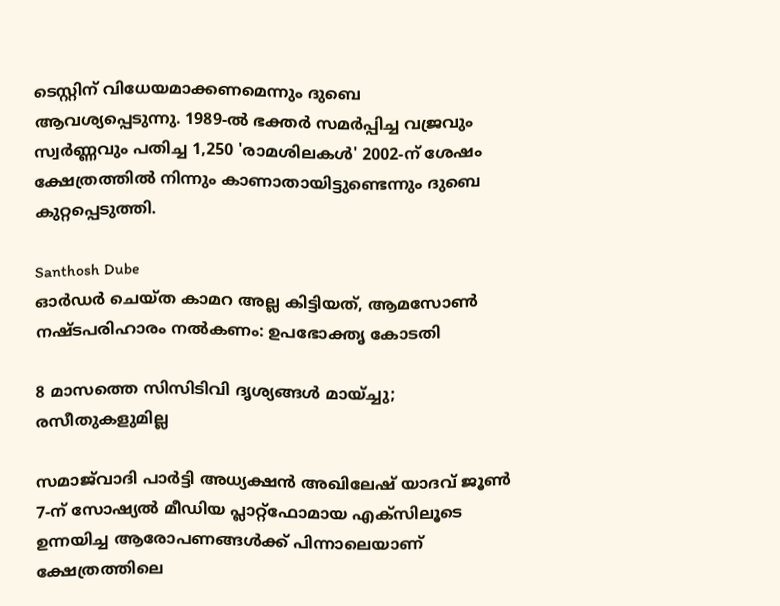ടെസ്റ്റിന് വിധേയമാക്കണമെന്നും ദുബെ ആവശ്യപ്പെടുന്നു. 1989-ൽ ഭക്തർ സമർപ്പിച്ച വജ്രവും സ്വർണ്ണവും പതിച്ച 1,250 'രാമശിലകൾ' 2002-ന് ശേഷം ക്ഷേത്രത്തിൽ നിന്നും കാണാതായിട്ടുണ്ടെന്നും ദുബെ കുറ്റപ്പെടുത്തി.

Santhosh Dube
ഓര്‍ഡര്‍ ചെയ്ത കാമറ അല്ല കിട്ടിയത്, ആമസോണ്‍ നഷ്ടപരിഹാരം നല്‍കണം: ഉപഭോക്തൃ കോടതി

8 മാസത്തെ സിസിടിവി ദൃശ്യങ്ങൾ മായ്ച്ചു; രസീതുകളുമില്ല

സമാജ്‌വാദി പാർട്ടി അധ്യക്ഷൻ അഖിലേഷ് യാദവ് ജൂൺ 7-ന് സോഷ്യൽ മീഡിയ പ്ലാറ്റ്‌ഫോമായ എക്സിലൂടെ ഉന്നയിച്ച ആരോപണങ്ങൾക്ക് പിന്നാലെയാണ് ക്ഷേത്രത്തിലെ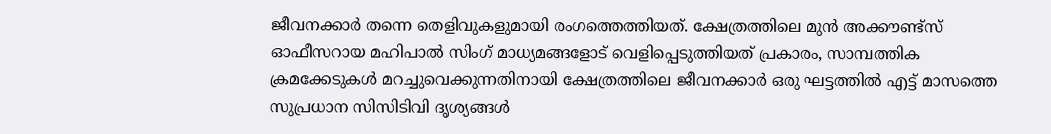ജീവനക്കാർ തന്നെ തെളിവുകളുമായി രംഗത്തെത്തിയത്. ക്ഷേത്രത്തിലെ മുൻ അക്കൗണ്ട്സ് ഓഫീസറായ മഹിപാൽ സിംഗ് മാധ്യമങ്ങളോട് വെളിപ്പെടുത്തിയത് പ്രകാരം, സാമ്പത്തിക ക്രമക്കേടുകൾ മറച്ചുവെക്കുന്നതിനായി ക്ഷേത്രത്തിലെ ജീവനക്കാർ ഒരു ഘട്ടത്തിൽ എട്ട് മാസത്തെ സുപ്രധാന സിസിടിവി ദൃശ്യങ്ങൾ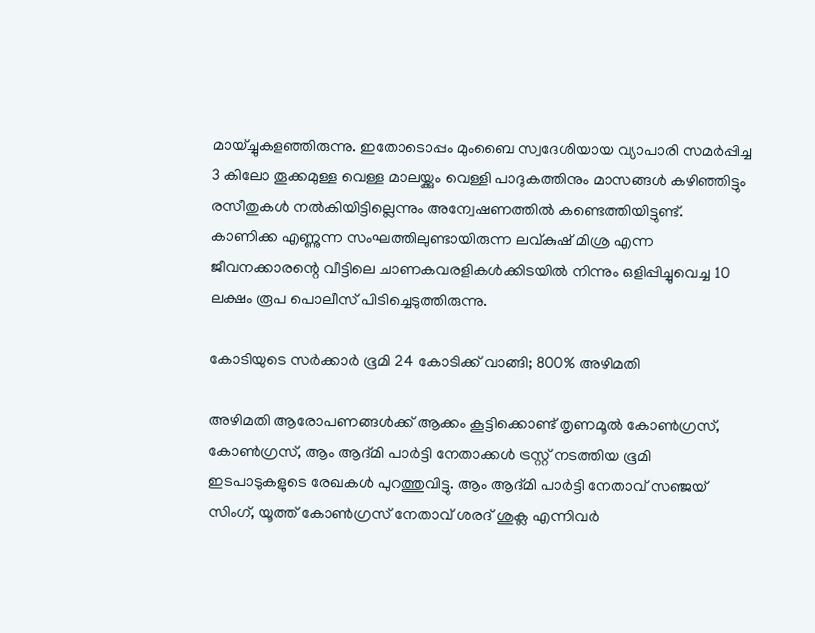മായ്ച്ചുകളഞ്ഞിരുന്നു. ഇതോടൊപ്പം മുംബൈ സ്വദേശിയായ വ്യാപാരി സമർപ്പിച്ച 3 കിലോ തൂക്കമുള്ള വെള്ള മാലയ്ക്കും വെള്ളി പാദുകത്തിനും മാസങ്ങൾ കഴിഞ്ഞിട്ടും രസീതുകൾ നൽകിയിട്ടില്ലെന്നും അന്വേഷണത്തിൽ കണ്ടെത്തിയിട്ടുണ്ട്. കാണിക്ക എണ്ണുന്ന സംഘത്തിലുണ്ടായിരുന്ന ലവ്കുഷ് മിശ്ര എന്ന ജീവനക്കാരന്റെ വീട്ടിലെ ചാണകവരളികൾക്കിടയിൽ നിന്നും ഒളിപ്പിച്ചുവെച്ച 10 ലക്ഷം രൂപ പൊലീസ് പിടിച്ചെടുത്തിരുന്നു.

കോടിയുടെ സർക്കാർ ഭൂമി 24 കോടിക്ക് വാങ്ങി; 800% അഴിമതി

അഴിമതി ആരോപണങ്ങൾക്ക് ആക്കം കൂട്ടിക്കൊണ്ട് തൃണമൂൽ കോൺഗ്രസ്, കോൺഗ്രസ്, ആം ആദ്മി പാർട്ടി നേതാക്കൾ ട്രസ്റ്റ് നടത്തിയ ഭൂമി ഇടപാടുകളുടെ രേഖകൾ പുറത്തുവിട്ടു. ആം ആദ്മി പാർട്ടി നേതാവ് സഞ്ജയ് സിംഗ്, യൂത്ത് കോൺഗ്രസ് നേതാവ് ശരദ് ശുക്ല എന്നിവർ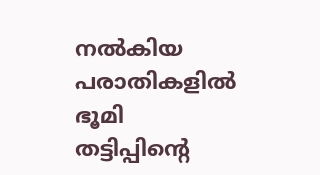നൽകിയ പരാതികളിൽ ഭൂമി തട്ടിപ്പിന്റെ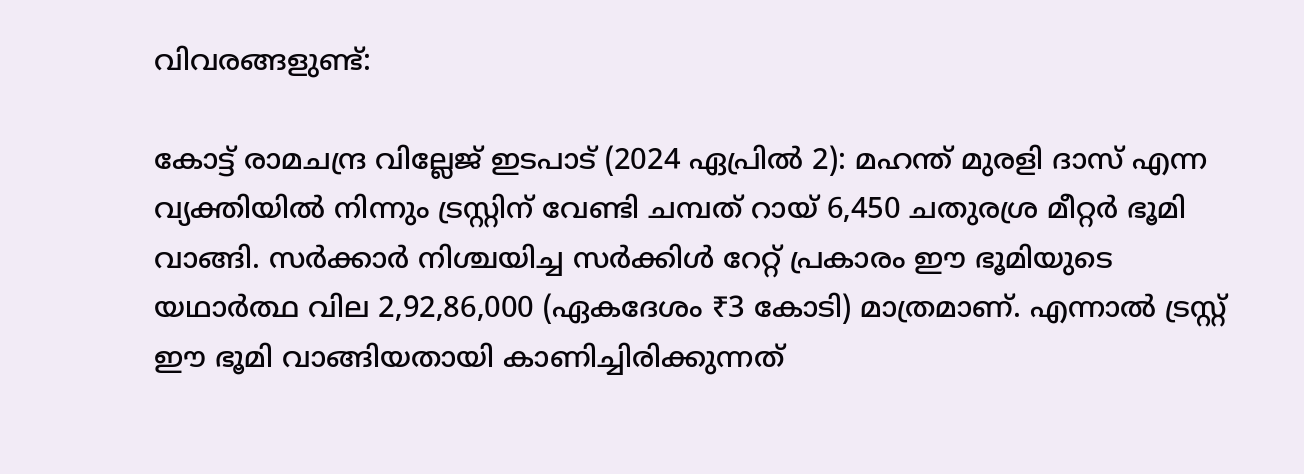വിവരങ്ങളുണ്ട്:

കോട്ട് രാമചന്ദ്ര വില്ലേജ് ഇടപാട് (2024 ഏപ്രിൽ 2): മഹന്ത് മുരളി ദാസ് എന്ന വ്യക്തിയിൽ നിന്നും ട്രസ്റ്റിന് വേണ്ടി ചമ്പത് റായ് 6,450 ചതുരശ്ര മീറ്റർ ഭൂമി വാങ്ങി. സർക്കാർ നിശ്ചയിച്ച സർക്കിൾ റേറ്റ് പ്രകാരം ഈ ഭൂമിയുടെ യഥാർത്ഥ വില 2,92,86,000 (ഏകദേശം ₹3 കോടി) മാത്രമാണ്. എന്നാൽ ട്രസ്റ്റ് ഈ ഭൂമി വാങ്ങിയതായി കാണിച്ചിരിക്കുന്നത്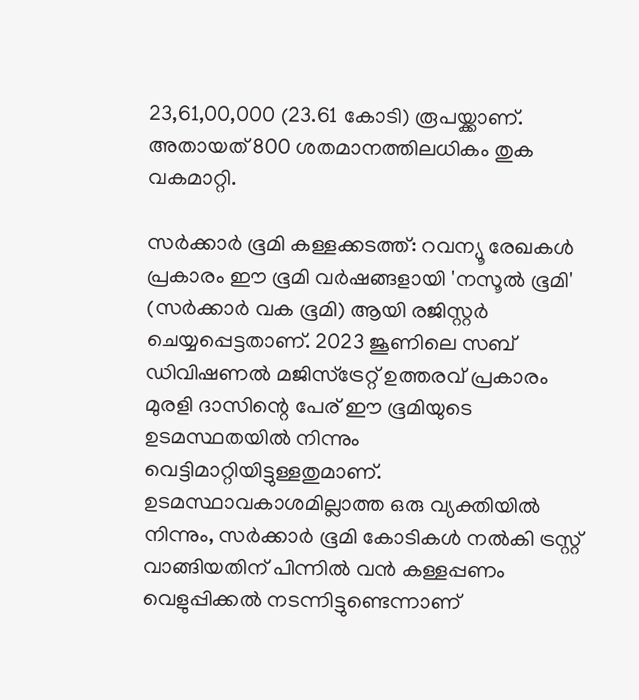23,61,00,000 (23.61 കോടി) രൂപയ്ക്കാണ്. അതായത് 800 ശതമാനത്തിലധികം തുക വകമാറ്റി.

സർക്കാർ ഭൂമി കള്ളക്കടത്ത്: റവന്യൂ രേഖകൾ പ്രകാരം ഈ ഭൂമി വർഷങ്ങളായി 'നസൂൽ ഭൂമി' (സർക്കാർ വക ഭൂമി) ആയി രജിസ്റ്റർ ചെയ്യപ്പെട്ടതാണ്. 2023 ജൂണിലെ സബ് ഡിവിഷണൽ മജിസ്‌ട്രേറ്റ് ഉത്തരവ് പ്രകാരം മുരളി ദാസിന്റെ പേര് ഈ ഭൂമിയുടെ ഉടമസ്ഥതയിൽ നിന്നും വെട്ടിമാറ്റിയിട്ടുള്ളതുമാണ്. ഉടമസ്ഥാവകാശമില്ലാത്ത ഒരു വ്യക്തിയിൽ നിന്നും, സർക്കാർ ഭൂമി കോടികൾ നൽകി ട്രസ്റ്റ് വാങ്ങിയതിന് പിന്നിൽ വൻ കള്ളപ്പണം വെളുപ്പിക്കൽ നടന്നിട്ടുണ്ടെന്നാണ്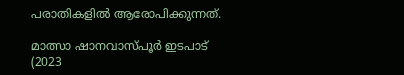പരാതികളിൽ ആരോപിക്കുന്നത്.

മാത്സാ ഷാനവാസ്പൂർ ഇടപാട് (2023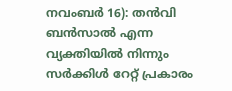നവംബർ 16): തൻവി ബൻസാൽ എന്ന വ്യക്തിയിൽ നിന്നും സർക്കിൾ റേറ്റ് പ്രകാരം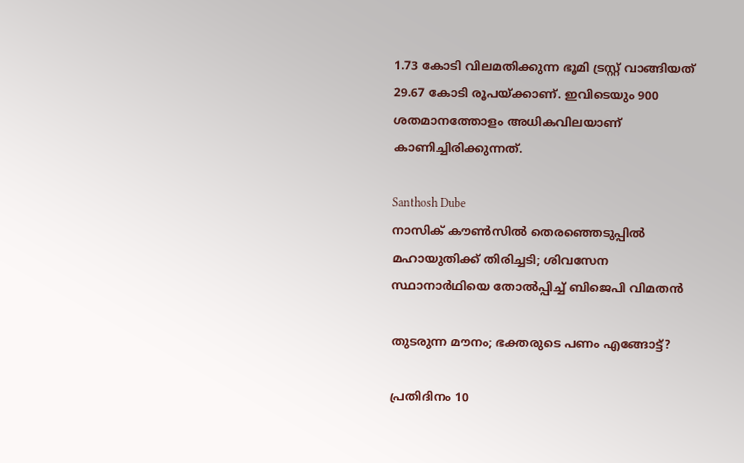1.73 കോടി വിലമതിക്കുന്ന ഭൂമി ട്രസ്റ്റ് വാങ്ങിയത് 29.67 കോടി രൂപയ്ക്കാണ്. ഇവിടെയും 900 ശതമാനത്തോളം അധികവിലയാണ് കാണിച്ചിരിക്കുന്നത്.

Santhosh Dube
നാസിക് കൗണ്‍സില്‍ തെരഞ്ഞെടുപ്പില്‍ മഹായുതിക്ക് തിരിച്ചടി; ശിവസേന സ്ഥാനാര്‍ഥിയെ തോല്‍പ്പിച്ച് ബിജെപി വിമതന്‍

തുടരുന്ന മൗനം; ഭക്തരുടെ പണം എങ്ങോട്ട്?

പ്രതിദിനം 10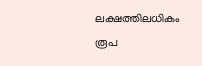ലക്ഷത്തിലധികം രൂപ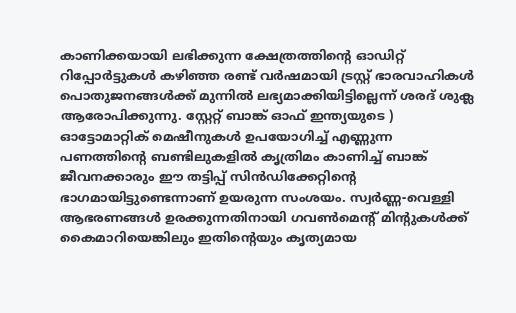കാണിക്കയായി ലഭിക്കുന്ന ക്ഷേത്രത്തിന്റെ ഓഡിറ്റ് റിപ്പോർട്ടുകൾ കഴിഞ്ഞ രണ്ട് വർഷമായി ട്രസ്റ്റ് ഭാരവാഹികൾ പൊതുജനങ്ങൾക്ക് മുന്നിൽ ലഭ്യമാക്കിയിട്ടില്ലെന്ന് ശരദ് ശുക്ല ആരോപിക്കുന്നു. സ്റ്റേറ്റ് ബാങ്ക് ഓഫ് ഇന്ത്യയുടെ ) ഓട്ടോമാറ്റിക് മെഷീനുകൾ ഉപയോഗിച്ച് എണ്ണുന്ന പണത്തിന്റെ ബണ്ടിലുകളിൽ കൃത്രിമം കാണിച്ച് ബാങ്ക് ജീവനക്കാരും ഈ തട്ടിപ്പ് സിൻഡിക്കേറ്റിന്റെ ഭാഗമായിട്ടുണ്ടെന്നാണ് ഉയരുന്ന സംശയം. സ്വർണ്ണ-വെള്ളി ആഭരണങ്ങൾ ഉരക്കുന്നതിനായി ഗവൺമെന്റ് മിന്റുകൾക്ക് കൈമാറിയെങ്കിലും ഇതിന്റെയും കൃത്യമായ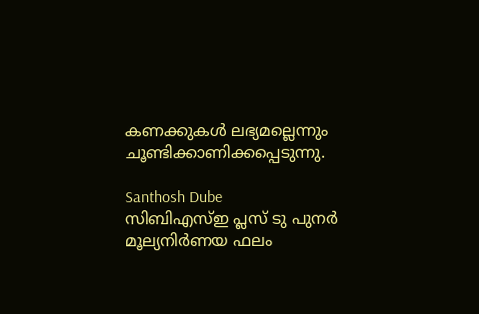കണക്കുകൾ ലഭ്യമല്ലെന്നും ചൂണ്ടിക്കാണിക്കപ്പെടുന്നു.

Santhosh Dube
സിബിഎസ്ഇ പ്ലസ് ടു പുനർ മൂല്യനിർണയ ഫലം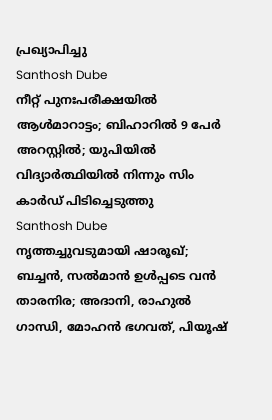പ്രഖ്യാപിച്ചു
Santhosh Dube
നീറ്റ് പുനഃപരീക്ഷയില്‍ ആള്‍മാറാട്ടം; ബിഹാറില്‍ 9 പേര്‍ അറസ്റ്റില്‍; യുപിയില്‍ വിദ്യാര്‍ത്ഥിയില്‍ നിന്നും സിം കാര്‍ഡ് പിടിച്ചെടുത്തു
Santhosh Dube
നൃത്തച്ചുവടുമായി ഷാരൂഖ്; ബച്ചന്‍, സല്‍മാന്‍ ഉള്‍പ്പടെ വന്‍ താരനിര; അദാനി, രാഹുല്‍ ഗാന്ധി, മോഹന്‍ ഭഗവത്, പിയൂഷ്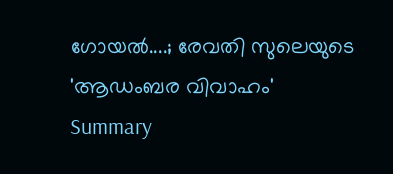ഗോയല്‍....; രേവതി സുലെയുടെ 'ആഡംബര വിവാഹം'
Summary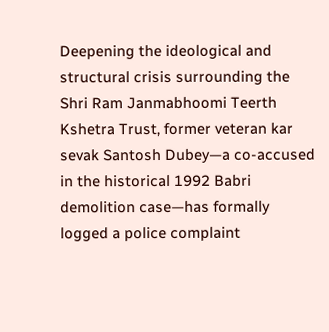Deepening the ideological and structural crisis surrounding the Shri Ram Janmabhoomi Teerth Kshetra Trust, former veteran kar sevak Santosh Dubey—a co-accused in the historical 1992 Babri demolition case—has formally logged a police complaint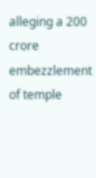alleging a 200 crore embezzlement of temple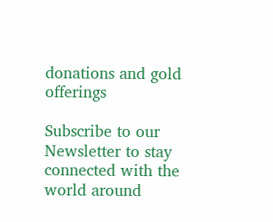donations and gold offerings

Subscribe to our Newsletter to stay connected with the world around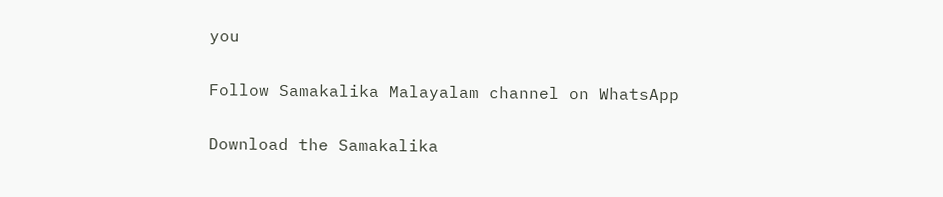you

Follow Samakalika Malayalam channel on WhatsApp

Download the Samakalika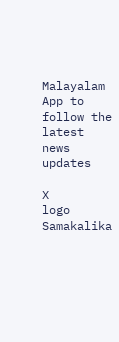Malayalam App to follow the latest news updates

X
logo
Samakalika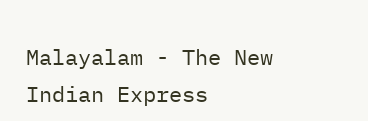Malayalam - The New Indian Express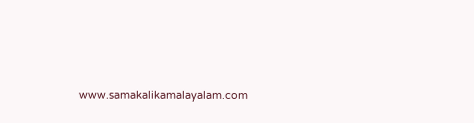www.samakalikamalayalam.com